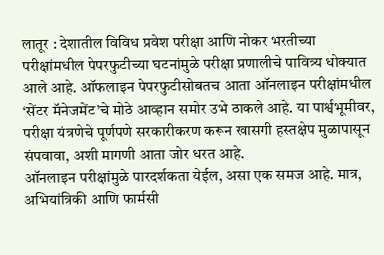लातूर : देशातील विविध प्रवेश परीक्षा आणि नोकर भरतीच्या परीक्षांमधील पेपरफुटीच्या घटनांमुळे परीक्षा प्रणालीचे पावित्र्य धोक्यात आले आहे. ऑफलाइन पेपरफुटीसोबतच आता ऑनलाइन परीक्षांमधील ‘सेंटर मॅनेजमेंट’चे मोठे आव्हान समोर उभे ठाकले आहे. या पार्श्वभूमीवर, परीक्षा यंत्रणेचे पूर्णपणे सरकारीकरण करून खासगी हस्तक्षेप मुळापासून संपवावा, अशी मागणी आता जोर धरत आहे.
ऑनलाइन परीक्षांमुळे पारदर्शकता येईल, असा एक समज आहे. मात्र, अभियांत्रिकी आणि फार्मसी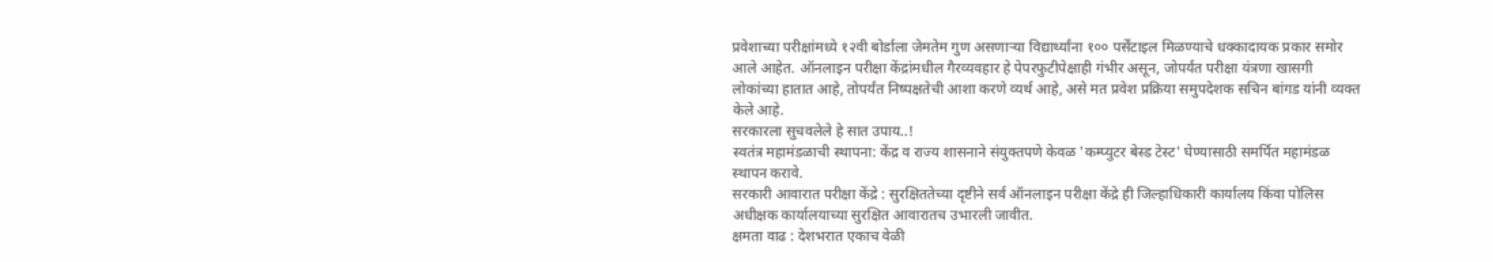प्रवेशाच्या परीक्षांमध्ये १२वी बोर्डाला जेमतेम गुण असणाऱ्या विद्यार्थ्यांना १०० पर्सेंटाइल मिळण्याचे धक्कादायक प्रकार समोर आले आहेत. ऑनलाइन परीक्षा केंद्रांमधील गैरव्यवहार हे पेपरफुटीपेक्षाही गंभीर असून, जोपर्यंत परीक्षा यंत्रणा खासगी लोकांच्या हातात आहे, तोपर्यंत निष्पक्षतेची आशा करणे व्यर्थ आहे, असे मत प्रवेश प्रक्रिया समुपदेशक सचिन बांगड यांनी व्यक्त केले आहे.
सरकारला सुचवलेले हे सात उपाय..!
स्वतंत्र महामंडळाची स्थापना: केंद्र व राज्य शासनाने संयुक्तपणे केवळ 'कम्प्युटर बेस्ड टेस्ट' घेण्यासाठी समर्पित महामंडळ स्थापन करावे.
सरकारी आवारात परीक्षा केंद्रे : सुरक्षिततेच्या दृष्टीने सर्व ऑनलाइन परीक्षा केंद्रे ही जिल्हाधिकारी कार्यालय किंवा पोलिस अधीक्षक कार्यालयाच्या सुरक्षित आवारातच उभारली जावीत.
क्षमता वाढ : देशभरात एकाच वेळी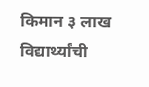किमान ३ लाख विद्यार्थ्यांची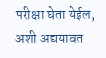परीक्षा घेता येईल, अशी अद्ययावत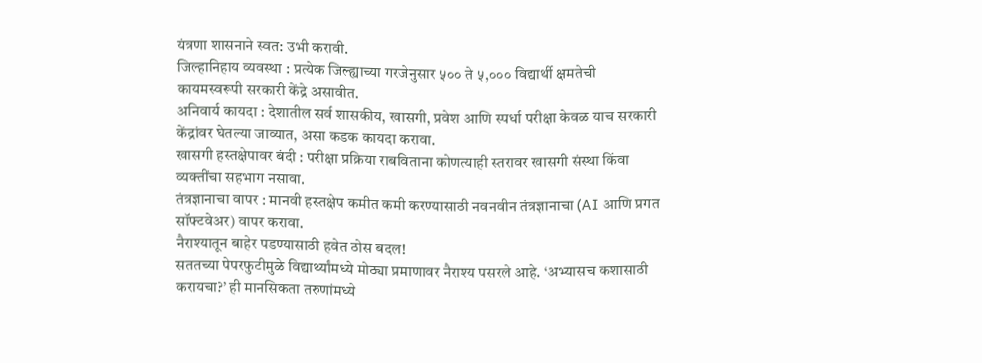यंत्रणा शासनाने स्वत: उभी करावी.
जिल्हानिहाय व्यवस्था : प्रत्येक जिल्ह्याच्या गरजेनुसार ५०० ते ५,००० विद्यार्थी क्षमतेची कायमस्वरूपी सरकारी केंद्रे असावीत.
अनिवार्य कायदा : देशातील सर्व शासकीय, खासगी, प्रवेश आणि स्पर्धा परीक्षा केवळ याच सरकारी केंद्रांवर घेतल्या जाव्यात, असा कडक कायदा करावा.
खासगी हस्तक्षेपावर बंदी : परीक्षा प्रक्रिया राबविताना कोणत्याही स्तरावर खासगी संस्था किंवा व्यक्तींचा सहभाग नसावा.
तंत्रज्ञानाचा वापर : मानवी हस्तक्षेप कमीत कमी करण्यासाठी नवनवीन तंत्रज्ञानाचा (AI आणि प्रगत सॉफ्टवेअर) वापर करावा.
नैराश्यातून बाहेर पडण्यासाठी हवेत ठोस बदल!
सततच्या पेपरफुटीमुळे विद्यार्थ्यांमध्ये मोठ्या प्रमाणावर नैराश्य पसरले आहे. ‘अभ्यासच कशासाठी करायचा?’ ही मानसिकता तरुणांमध्ये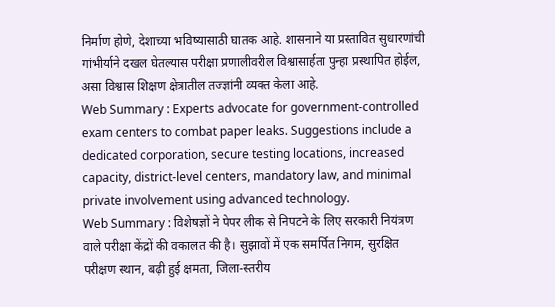निर्माण होणे, देशाच्या भविष्यासाठी घातक आहे. शासनाने या प्रस्तावित सुधारणांची गांभीर्याने दखल घेतल्यास परीक्षा प्रणालीवरील विश्वासार्हता पुन्हा प्रस्थापित होईल, असा विश्वास शिक्षण क्षेत्रातील तज्ज्ञांनी व्यक्त केला आहे.
Web Summary : Experts advocate for government-controlled exam centers to combat paper leaks. Suggestions include a dedicated corporation, secure testing locations, increased capacity, district-level centers, mandatory law, and minimal private involvement using advanced technology.
Web Summary : विशेषज्ञों ने पेपर लीक से निपटने के लिए सरकारी नियंत्रण वाले परीक्षा केंद्रों की वकालत की है। सुझावों में एक समर्पित निगम, सुरक्षित परीक्षण स्थान, बढ़ी हुई क्षमता, जिला-स्तरीय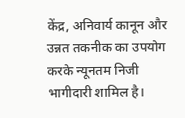केंद्र, अनिवार्य कानून और उन्नत तकनीक का उपयोग करके न्यूनतम निजी भागीदारी शामिल है।